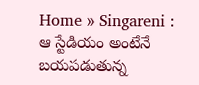Home » Singareni : ఆ స్టేడియం అంటేనే బయపడుతున్న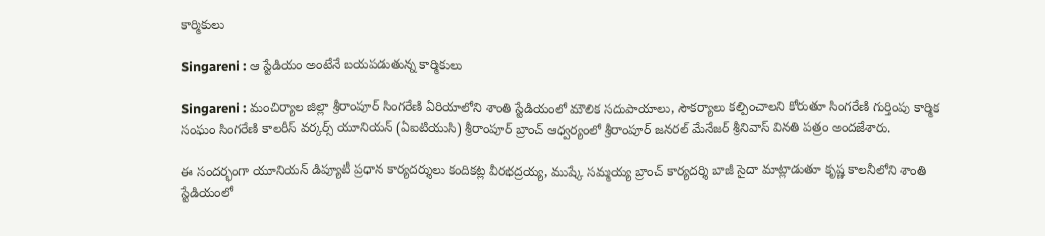కార్మికులు

Singareni : ఆ స్టేడియం అంటేనే బయపడుతున్న కార్మికులు

Singareni : మంచిర్యాల జిల్లా శ్రీరాంపూర్ సింగరేణి ఏరియాలోని శాంతి స్టేడియంలో మౌలిక సదుపాయాలు, సౌకర్యాలు కల్పించాలని కోరుతూ సింగరేణి గుర్తింపు కార్మిక సంఘం సింగరేణి కాలరీస్ వర్కర్స్ యూనియన్ (ఏఐటియుసి) శ్రీరాంపూర్ బ్రాంచ్ ఆధ్వర్యంలో శ్రీరాంపూర్ జనరల్ మేనేజర్ శ్రీనివాస్ వినతి పత్రం అందజేశారు.

ఈ సందర్భంగా యూనియన్ డిప్యూటీ ప్రధాన కార్యదర్శులు కందికట్ల వీరభద్రయ్య, ముష్కే సమ్మయ్య బ్రాంచ్ కార్యదర్శి బాజీ సైదా మాట్లాడుతూ కృష్ణ కాలనీలోని శాంతి స్టేడియంలో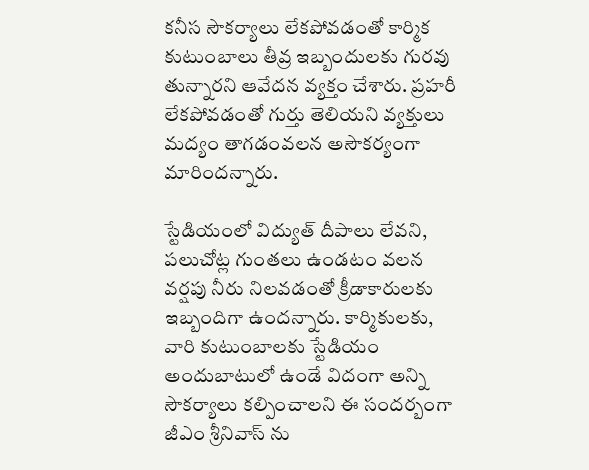కనీస సౌకర్యాలు లేకపోవడంతో కార్మిక కుటుంబాలు తీవ్ర ఇబ్బందులకు గురవు తున్నారని ఆవేదన వ్యక్తం చేశారు. ప్రహరీ లేకపోవడంతో గుర్తు తెలియని వ్యక్తులు మద్యం తాగడంవలన అసౌకర్యంగా మారిందన్నారు.

స్టేడియంలో విద్యుత్ దీపాలు లేవని, పలుచోట్ల గుంతలు ఉండటం వలన వర్షపు నీరు నిలవడంతో క్రీడాకారులకు ఇబ్బందిగా ఉందన్నారు. కార్మికులకు, వారి కుటుంబాలకు స్టేడియం అందుబాటులో ఉండే విదంగా అన్ని సౌకర్యాలు కల్పించాలని ఈ సందర్బంగా జీఎం శ్రీనివాస్ ను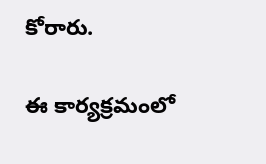కోరారు.

ఈ కార్యక్రమంలో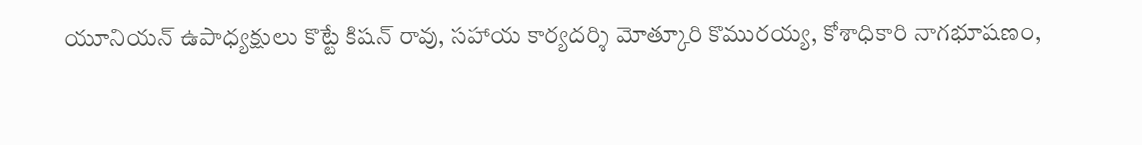యూనియన్ ఉపాధ్యక్షులు కొట్టే కిషన్ రావు, సహాయ కార్యదర్శి మోత్కూరి కొమురయ్య, కోశాధికారి నాగభూషణం,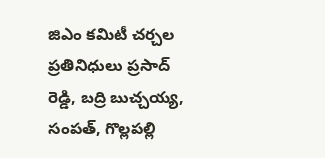జిఎం కమిటీ చర్చల ప్రతినిధులు ప్రసాద్ రెడ్డి, బద్రి బుచ్చయ్య, సంపత్, గొల్లపల్లి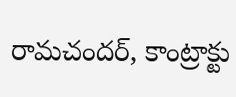రామచందర్, కాంట్రాక్టు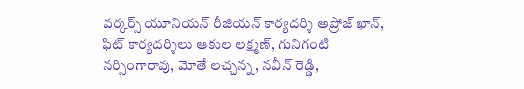వర్కర్స్ యూనియన్ రీజియన్ కార్యదర్శి అప్రోజ్ ఖాన్, ఫిట్ కార్యదర్శిలు ఆకుల లక్ష్మణ్, గునిగంటి నర్సింగారావు, మోతే లచ్చన్న, నవీన్ రెడ్డి,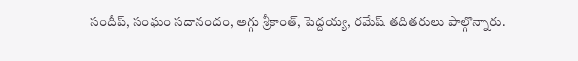సందీప్, సంఘం సదానందం, అగ్గు శ్రీకాంత్, పెద్దయ్య, రమేష్ తదితరులు పాల్గొన్నారు.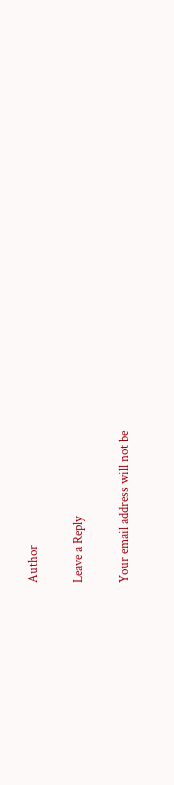Author

Leave a Reply

Your email address will not be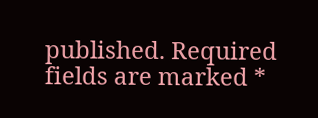published. Required fields are marked *